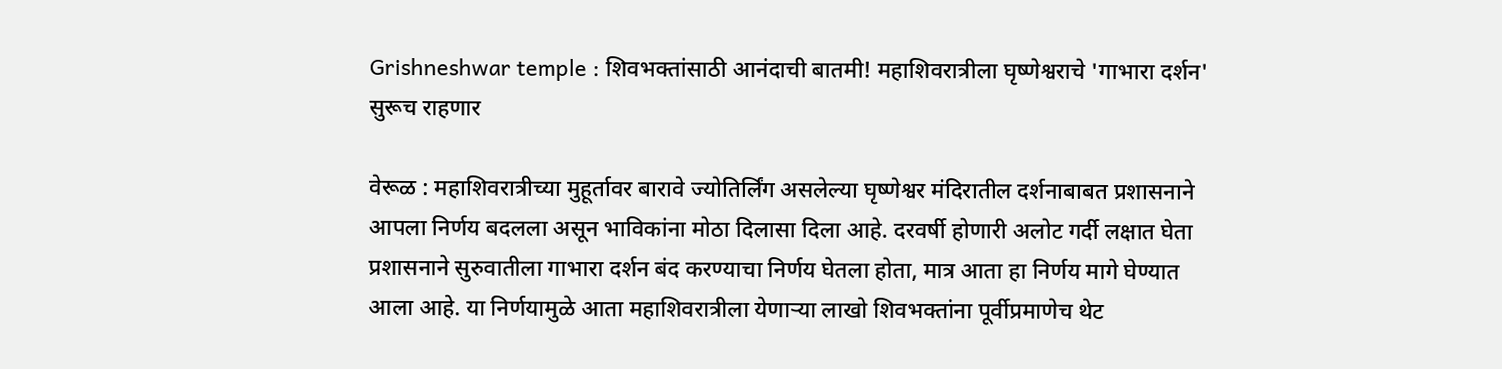Grishneshwar temple : शिवभक्तांसाठी आनंदाची बातमी! महाशिवरात्रीला घृष्णेश्वराचे 'गाभारा दर्शन' सुरूच राहणार

वेरूळ : महाशिवरात्रीच्या मुहूर्तावर बारावे ज्योतिर्लिंग असलेल्या घृष्णेश्वर मंदिरातील दर्शनाबाबत प्रशासनाने आपला निर्णय बदलला असून भाविकांना मोठा दिलासा दिला आहे. दरवर्षी होणारी अलोट गर्दी लक्षात घेता प्रशासनाने सुरुवातीला गाभारा दर्शन बंद करण्याचा निर्णय घेतला होता, मात्र आता हा निर्णय मागे घेण्यात आला आहे. या निर्णयामुळे आता महाशिवरात्रीला येणाऱ्या लाखो शिवभक्तांना पूर्वीप्रमाणेच थेट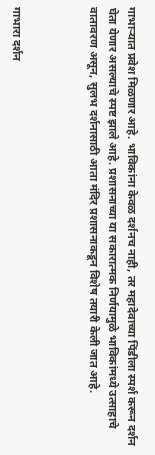गाभाऱ्यात प्रवेश मिळणार आहे. भाविकांना केवळ दर्शनच नाही, तर महादेवाच्या पिंडीला स्पर्श करून दर्शन घेता येणार असल्याचे स्पष्ट झाले आहे. प्रशासनाच्या या सकारात्मक निर्णयामुळे भाविकांमध्ये उत्साहाचे वातावरण असून, सुलभ दर्शनासाठी आता मंदिर प्रशासनाकडून विशेष तयारी केली जात आहे.



गाभारा दर्शन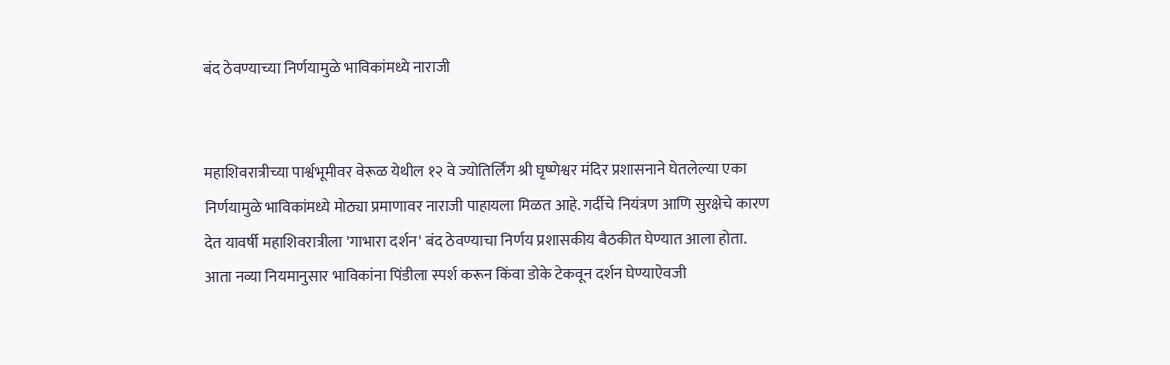बंद ठेवण्याच्या निर्णयामुळे भाविकांमध्ये नाराजी


महाशिवरात्रीच्या पार्श्वभूमीवर वेरूळ येथील १२ वे ज्योतिर्लिंग श्री घृष्णेश्वर मंदिर प्रशासनाने घेतलेल्या एका निर्णयामुळे भाविकांमध्ये मोठ्या प्रमाणावर नाराजी पाहायला मिळत आहे. गर्दीचे नियंत्रण आणि सुरक्षेचे कारण देत यावर्षी महाशिवरात्रीला 'गाभारा दर्शन' बंद ठेवण्याचा निर्णय प्रशासकीय बैठकीत घेण्यात आला होता. आता नव्या नियमानुसार भाविकांना पिंडीला स्पर्श करून किंवा डोके टेकवून दर्शन घेण्याऐवजी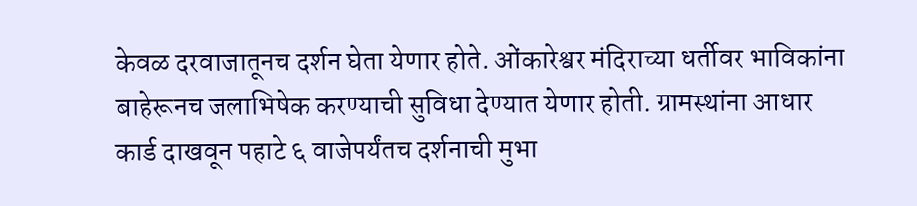केवळ दरवाजातूनच दर्शन घेता येणार होते. ओंकारेश्वर मंदिराच्या धर्तीवर भाविकांना बाहेरूनच जलाभिषेक करण्याची सुविधा देण्यात येणार होती. ग्रामस्थांना आधार कार्ड दाखवून पहाटे ६ वाजेपर्यंतच दर्शनाची मुभा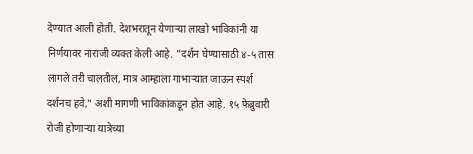देण्यात आली होती. देशभरातून येणाऱ्या लाखो भाविकांनी या निर्णयावर नाराजी व्यक्त केली आहे. "दर्शन घेण्यासाठी ४-५ तास लागले तरी चालतील, मात्र आम्हाला गाभाऱ्यात जाऊन स्पर्श दर्शनच हवे," अशी मागणी भाविकांकडून होत आहे. १५ फेब्रुवारी रोजी होणाऱ्या यात्रेच्या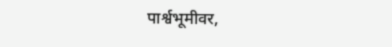पार्श्वभूमीवर,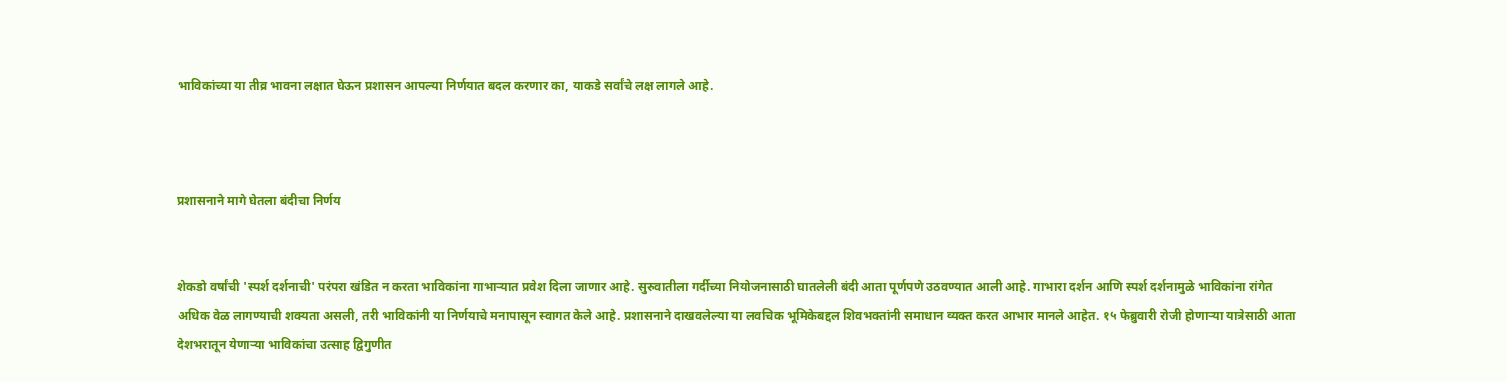भाविकांच्या या तीव्र भावना लक्षात घेऊन प्रशासन आपल्या निर्णयात बदल करणार का, याकडे सर्वांचे लक्ष लागले आहे.



प्रशासनाने मागे घेतला बंदीचा निर्णय


शेकडो वर्षांची 'स्पर्श दर्शनाची' परंपरा खंडित न करता भाविकांना गाभाऱ्यात प्रवेश दिला जाणार आहे. सुरुवातीला गर्दीच्या नियोजनासाठी घातलेली बंदी आता पूर्णपणे उठवण्यात आली आहे. गाभारा दर्शन आणि स्पर्श दर्शनामुळे भाविकांना रांगेत अधिक वेळ लागण्याची शक्यता असली, तरी भाविकांनी या निर्णयाचे मनापासून स्वागत केले आहे. प्रशासनाने दाखवलेल्या या लवचिक भूमिकेबद्दल शिवभक्तांनी समाधान व्यक्त करत आभार मानले आहेत. १५ फेब्रुवारी रोजी होणाऱ्या यात्रेसाठी आता देशभरातून येणाऱ्या भाविकांचा उत्साह द्विगुणीत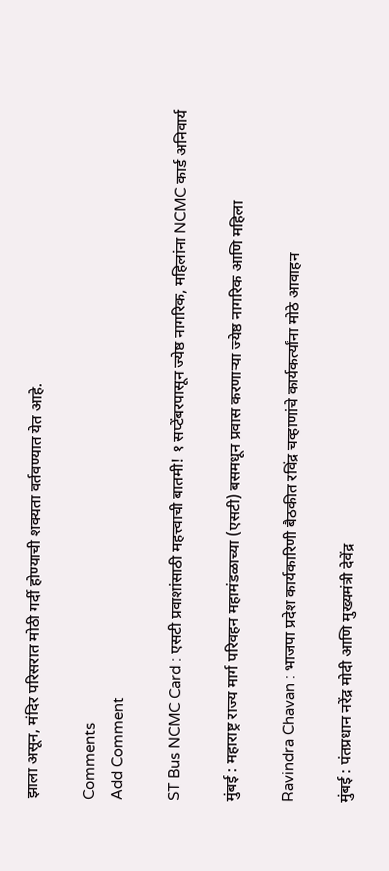झाला असून, मंदिर परिसरात मोठी गर्दी होण्याची शक्यता वर्तवण्यात येत आहे.

Comments
Add Comment

ST Bus NCMC Card : एसटी प्रवाशांसाठी महत्त्वाची बातमी! १ सप्टेंबरपासून ज्येष्ठ नागरिक, महिलांना NCMC कार्ड अनिवार्य

मुंबई : महाराष्ट्र राज्य मार्ग परिवहन महामंडळाच्या (एसटी) बसमधून प्रवास करणाऱ्या ज्येष्ठ नागरिक आणि महिला

Ravindra Chavan : भाजपा प्रदेश कार्यकारिणी बैठकीत रविंद्र चव्हाणांचे कार्यकर्त्यांना मोठे आवाहन

मुंबई : पंतप्रधान नरेंद्र मोदी आणि मुख्यमंत्री देवेंद्र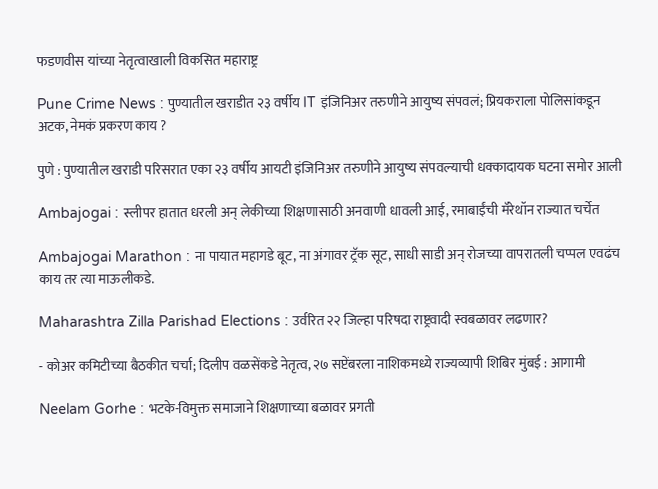फडणवीस यांच्या नेतृत्वाखाली विकसित महाराष्ट्र

Pune Crime News : पुण्यातील खराडीत २३ वर्षीय IT इंजिनिअर तरुणीने आयुष्य संपवलं; प्रियकराला पोलिसांकडून अटक, नेमकं प्रकरण काय ?

पुणे : पुण्यातील खराडी परिसरात एका २३ वर्षीय आयटी इंजिनिअर तरुणीने आयुष्य संपवल्याची धक्कादायक घटना समोर आली

Ambajogai : स्लीपर हातात धरली अन् लेकीच्या शिक्षणासाठी अनवाणी धावली आई, रमाबाईंची मॅरेथॉन राज्यात चर्चेत

Ambajogai Marathon : ना पायात महागडे बूट, ना अंगावर ट्रॅक सूट, साधी साडी अन् रोजच्या वापरातली चप्पल एवढंच काय तर त्या माऊलीकडे.

Maharashtra Zilla Parishad Elections : उर्वरित २२ जिल्हा परिषदा राष्ट्रवादी स्वबळावर लढणार?

- कोअर कमिटीच्या बैठकीत चर्चा; दिलीप वळसेंकडे नेतृत्व, २७ सप्टेंबरला नाशिकमध्ये राज्यव्यापी शिबिर मुंबई : आगामी

Neelam Gorhe : भटके-विमुक्त समाजाने शिक्षणाच्या बळावर प्रगती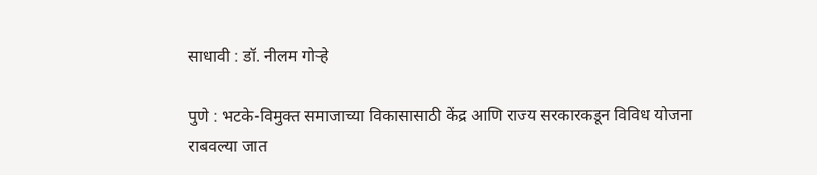साधावी : डॉ. नीलम गोऱ्हे

पुणे : भटके-विमुक्त समाजाच्या विकासासाठी केंद्र आणि राज्य सरकारकडून विविध योजना राबवल्या जात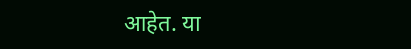आहेत. या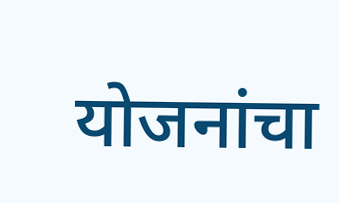योजनांचा